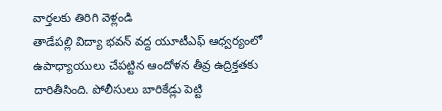వార్తలకు తిరిగి వెళ్లండి
తాడేపల్లి విద్యా భవన్ వద్ద యూటీఎఫ్ ఆధ్వర్యంలో ఉపాధ్యాయులు చేపట్టిన ఆందోళన తీవ్ర ఉద్రిక్తతకు దారితీసింది. పోలీసులు బారికేడ్లు పెట్టి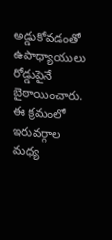అడ్డుకోవడంతో ఉపాధ్యాయులు రోడ్డుపైనే బైఠాయించారు.
ఈ క్రమంలో ఇరువర్గాల మధ్య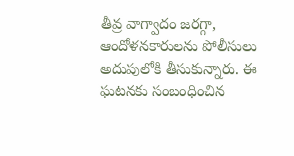తీవ్ర వాగ్వాదం జరగ్గా, ఆందోళనకారులను పోలీసులు అదుపులోకి తీసుకున్నారు. ఈ ఘటనకు సంబంధించిన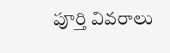పూర్తి వివరాలు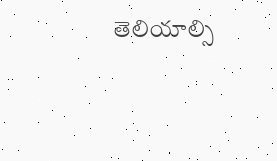తెలియాల్సి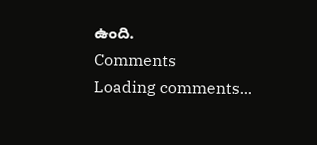ఉంది.
Comments
Loading comments...